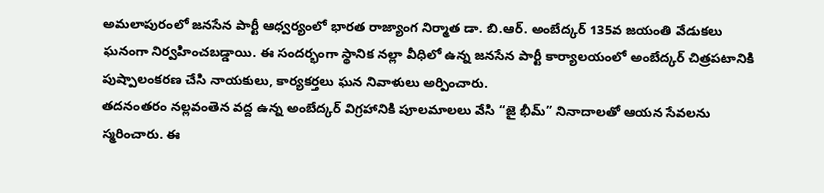అమలాపురంలో జనసేన పార్టీ ఆధ్వర్యంలో భారత రాజ్యాంగ నిర్మాత డా. బి.ఆర్. అంబేద్కర్ 135వ జయంతి వేడుకలు ఘనంగా నిర్వహించబడ్డాయి. ఈ సందర్భంగా స్థానిక నల్లా వీధిలో ఉన్న జనసేన పార్టీ కార్యాలయంలో అంబేద్కర్ చిత్రపటానికి పుష్పాలంకరణ చేసి నాయకులు, కార్యకర్తలు ఘన నివాళులు అర్పించారు.
తదనంతరం నల్లవంతెన వద్ద ఉన్న అంబేద్కర్ విగ్రహానికి పూలమాలలు వేసి “జై భీమ్” నినాదాలతో ఆయన సేవలను స్మరించారు. ఈ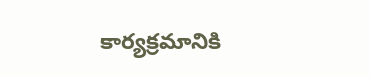కార్యక్రమానికి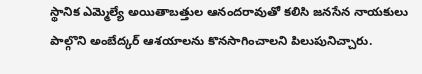స్థానిక ఎమ్మెల్యే అయితాబత్తుల ఆనందరావుతో కలిసి జనసేన నాయకులు పాల్గొని అంబేద్కర్ ఆశయాలను కొనసాగించాలని పిలుపునిచ్చారు.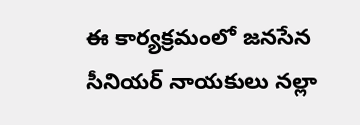ఈ కార్యక్రమంలో జనసేన సీనియర్ నాయకులు నల్లా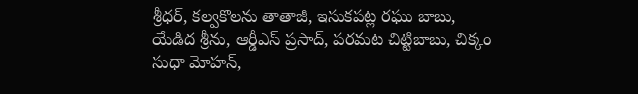శ్రీధర్, కల్వకొలను తాతాజీ, ఇసుకపట్ల రఘు బాబు, యేడిద శ్రీను, ఆర్డీఎస్ ప్రసాద్, పరమట చిట్టిబాబు, చిక్కం సుధా మోహన్,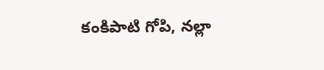కంకిపాటి గోపి, నల్లా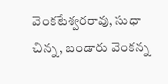వెంకటేశ్వరరావు, సుధా చిన్న, బండారు వెంకన్న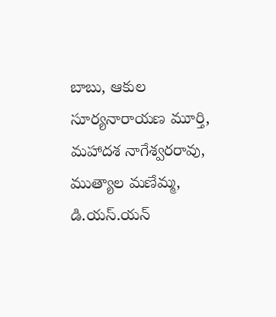బాబు, ఆకుల సూర్యనారాయణ మూర్తి, మహాదశ నాగేశ్వరరావు, ముత్యాల మణేమ్మ, డి.యస్.యన్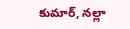కుమార్, నల్లా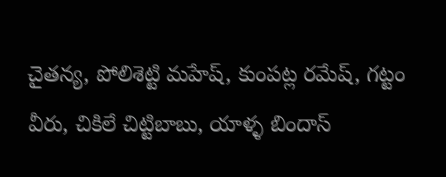చైతన్య, పోలిశెట్టి మహేష్, కుంపట్ల రమేష్, గట్టం వీరు, చికిలే చిట్టిబాబు, యాళ్ళ బిందాస్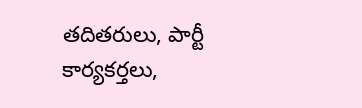తదితరులు, పార్టీ కార్యకర్తలు,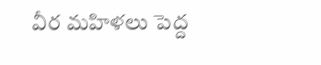వీర మహిళలు పెద్ద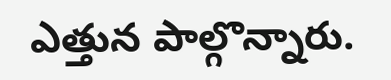ఎత్తున పాల్గొన్నారు.